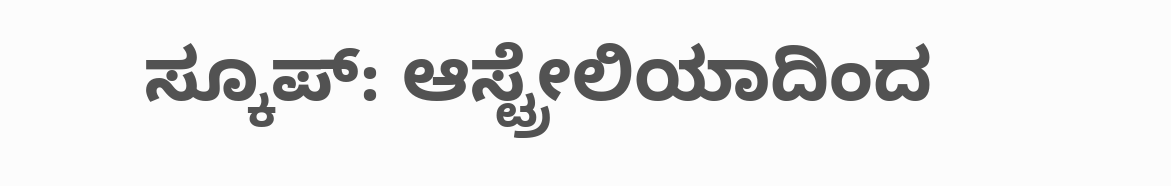ಸ್ಕೂಪ್: ಆಸ್ಟ್ರೇಲಿಯಾದಿಂದ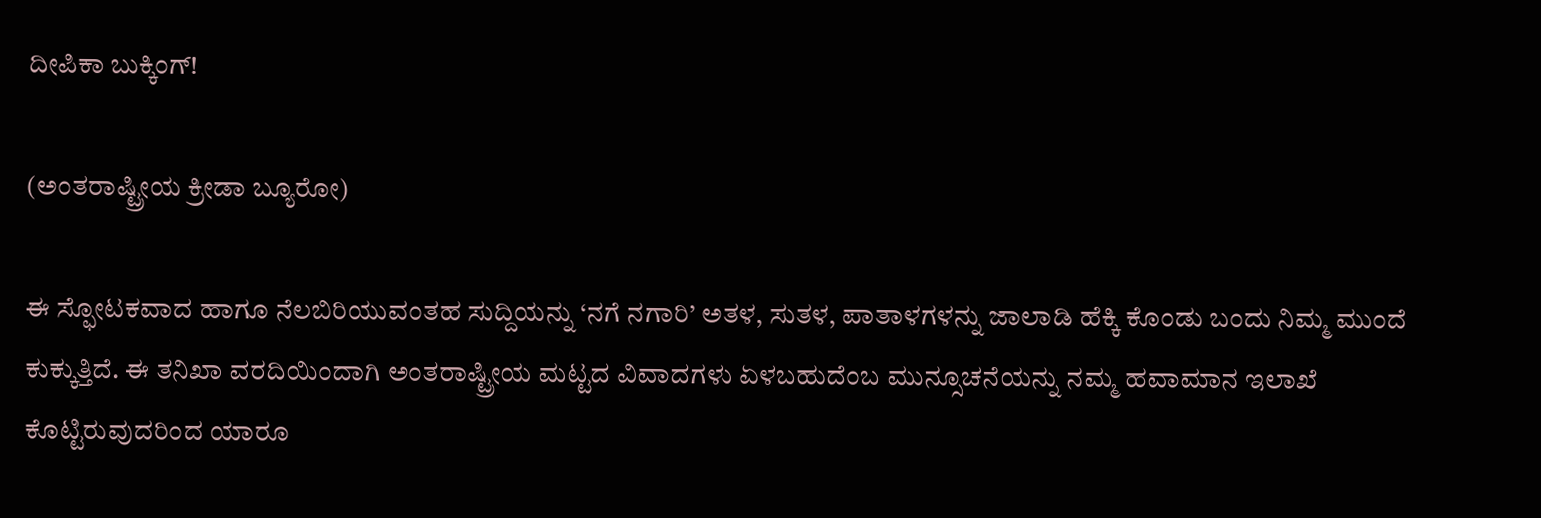ದೀಪಿಕಾ ಬುಕ್ಕಿಂಗ್!

(ಅಂತರಾಷ್ಟ್ರೀಯ ಕ್ರೀಡಾ ಬ್ಯೂರೋ)

ಈ ಸ್ಫೋಟಕವಾದ ಹಾಗೂ ನೆಲಬಿರಿಯುವಂತಹ ಸುದ್ದಿಯನ್ನು ‘ನಗೆ ನಗಾರಿ’ ಅತಳ, ಸುತಳ, ಪಾತಾಳಗಳನ್ನು ಜಾಲಾಡಿ ಹೆಕ್ಕಿ ಕೊಂಡು ಬಂದು ನಿಮ್ಮ ಮುಂದೆ ಕುಕ್ಕುತ್ತಿದೆ. ಈ ತನಿಖಾ ವರದಿಯಿಂದಾಗಿ ಅಂತರಾಷ್ಟ್ರೀಯ ಮಟ್ಟದ ವಿವಾದಗಳು ಏಳಬಹುದೆಂಬ ಮುನ್ಸೂಚನೆಯನ್ನು ನಮ್ಮ ಹವಾಮಾನ ಇಲಾಖೆ ಕೊಟ್ಟಿರುವುದರಿಂದ ಯಾರೂ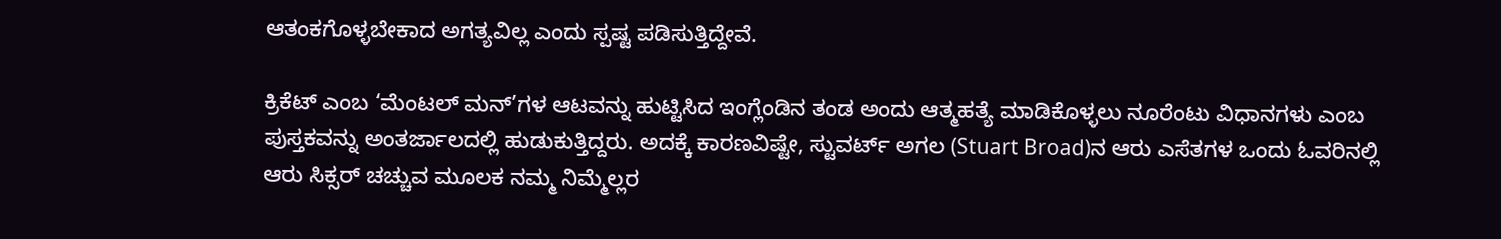ಆತಂಕಗೊಳ್ಳಬೇಕಾದ ಅಗತ್ಯವಿಲ್ಲ ಎಂದು ಸ್ಪಷ್ಟ ಪಡಿಸುತ್ತಿದ್ದೇವೆ.

ಕ್ರಿಕೆಟ್ ಎಂಬ ‘ಮೆಂಟಲ್ ಮನ್’ಗಳ ಆಟವನ್ನು ಹುಟ್ಟಿಸಿದ ಇಂಗ್ಲೆಂಡಿನ ತಂಡ ಅಂದು ಆತ್ಮಹತ್ಯೆ ಮಾಡಿಕೊಳ್ಳಲು ನೂರೆಂಟು ವಿಧಾನಗಳು ಎಂಬ ಪುಸ್ತಕವನ್ನು ಅಂತರ್ಜಾಲದಲ್ಲಿ ಹುಡುಕುತ್ತಿದ್ದರು. ಅದಕ್ಕೆ ಕಾರಣವಿಷ್ಟೇ, ಸ್ಟುವರ್ಟ್ ಅಗಲ (Stuart Broad)ನ ಆರು ಎಸೆತಗಳ ಒಂದು ಓವರಿನಲ್ಲಿ ಆರು ಸಿಕ್ಸರ್ ಚಚ್ಚುವ ಮೂಲಕ ನಮ್ಮ ನಿಮ್ಮೆಲ್ಲರ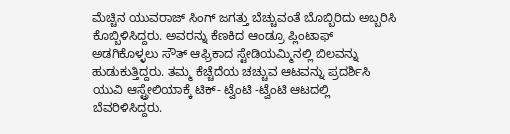ಮೆಚ್ಚಿನ ಯುವರಾಜ್ ಸಿಂಗ್ ಜಗತ್ತು ಬೆಚ್ಚುವಂತೆ ಬೊಬ್ಬಿರಿದು ಅಬ್ಬರಿಸಿ ಕೊಬ್ಬಿಳಿಸಿದ್ದರು. ಅವರನ್ನು ಕೆಣಕಿದ ಆಂಡ್ರೂ ಪ್ಲಿಂಟಾಫ್ ಅಡಗಿಕೊಳ್ಳಲು ಸೌತ್ ಆಫ್ರಿಕಾದ ಸ್ಟೇಡಿಯಮ್ಮಿನಲ್ಲಿ ಬಿಲವನ್ನು ಹುಡುಕುತ್ತಿದ್ದರು. ತಮ್ಮ ಕೆಚ್ಚೆದೆಯ ಚಚ್ಚುವ ಆಟವನ್ನು ಪ್ರದರ್ಶಿಸಿ ಯುವಿ ಆಸ್ಟ್ರೇಲಿಯಾಕ್ಕೆ ಟಿಕ್- ಟ್ವೆಂಟಿ -ಟ್ವೆಂಟಿ ಆಟದಲ್ಲಿ ಬೆವರಿಳಿಸಿದ್ದರು.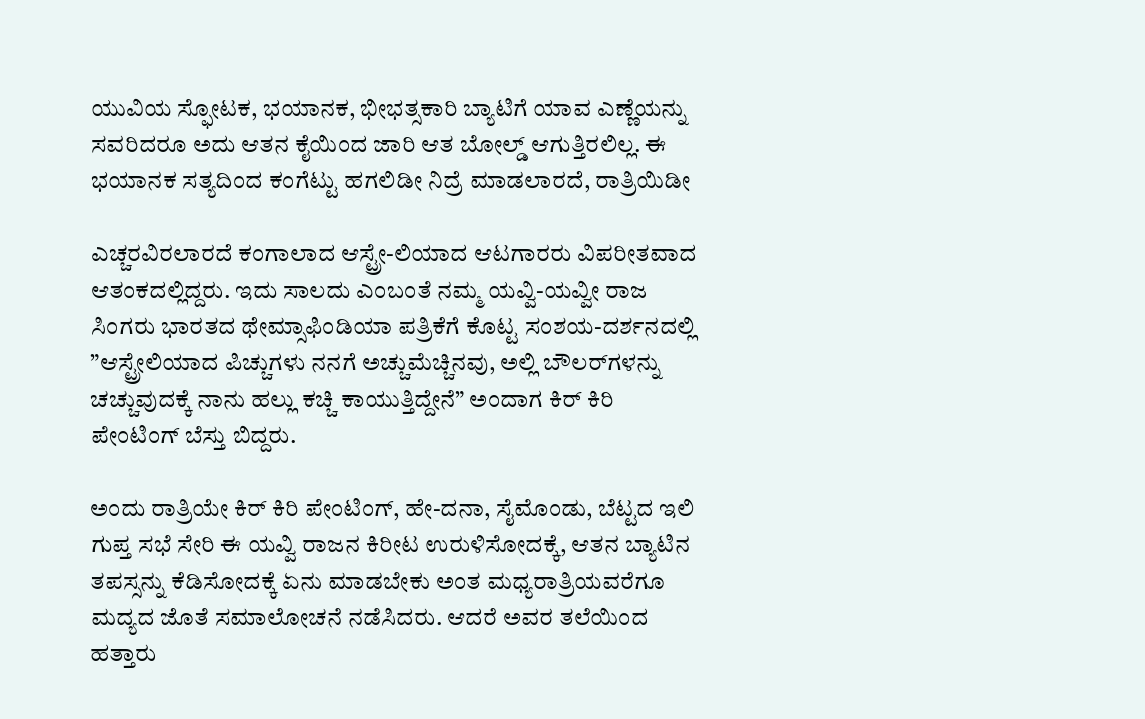ಯುವಿಯ ಸ್ಫೋಟಕ, ಭಯಾನಕ, ಭೀಭತ್ಸಕಾರಿ ಬ್ಯಾಟಿಗೆ ಯಾವ ಎಣ್ಣೆಯನ್ನು ಸವರಿದರೂ ಅದು ಆತನ ಕೈಯಿಂದ ಜಾರಿ ಆತ ಬೋಲ್ಡ್ ಆಗುತ್ತಿರಲಿಲ್ಲ. ಈ ಭಯಾನಕ ಸತ್ಯದಿಂದ ಕಂಗೆಟ್ಟು ಹಗಲಿಡೀ ನಿದ್ರೆ ಮಾಡಲಾರದೆ, ರಾತ್ರಿಯಿಡೀ

ಎಚ್ಚರವಿರಲಾರದೆ ಕಂಗಾಲಾದ ಆಸ್ಟ್ರೇ-ಲಿಯಾದ ಆಟಗಾರರು ವಿಪರೀತವಾದ ಆತಂಕದಲ್ಲಿದ್ದರು. ಇದು ಸಾಲದು ಎಂಬಂತೆ ನಮ್ಮ ಯವ್ವಿ-ಯವ್ವೀ ರಾಜ ಸಿಂಗರು ಭಾರತದ ಥೇಮ್ಸಾಫಿಂಡಿಯಾ ಪತ್ರಿಕೆಗೆ ಕೊಟ್ಟ ಸಂಶಯ-ದರ್ಶನದಲ್ಲಿ ”ಆಸ್ಟ್ರೇಲಿಯಾದ ಪಿಚ್ಚುಗಳು ನನಗೆ ಅಚ್ಚುಮೆಚ್ಚಿನವು, ಅಲ್ಲಿ ಬೌಲರ್‌ಗಳನ್ನು ಚಚ್ಚುವುದಕ್ಕೆ ನಾನು ಹಲ್ಲು ಕಚ್ಚಿ ಕಾಯುತ್ತಿದ್ದೇನೆ” ಅಂದಾಗ ಕಿರ್ ಕಿರಿ ಪೇಂಟಿಂಗ್ ಬೆಸ್ತು ಬಿದ್ದರು.

ಅಂದು ರಾತ್ರಿಯೇ ಕಿರ್ ಕಿರಿ ಪೇಂಟಿಂಗ್, ಹೇ-ದನಾ, ಸೈಮೊಂಡು, ಬೆಟ್ಟದ ಇಲಿ ಗುಪ್ತ ಸಭೆ ಸೇರಿ ಈ ಯವ್ವಿ ರಾಜನ ಕಿರೀಟ ಉರುಳಿಸೋದಕ್ಕೆ, ಆತನ ಬ್ಯಾಟಿನ ತಪಸ್ಸನ್ನು ಕೆಡಿಸೋದಕ್ಕೆ ಏನು ಮಾಡಬೇಕು ಅಂತ ಮಧ್ಯರಾತ್ರಿಯವರೆಗೂ ಮದ್ಯದ ಜೊತೆ ಸಮಾಲೋಚನೆ ನಡೆಸಿದರು. ಆದರೆ ಅವರ ತಲೆಯಿಂದ ಹತ್ತಾರು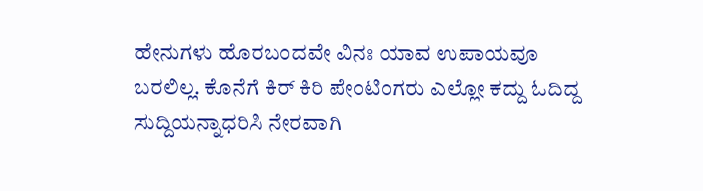ಹೇನುಗಳು ಹೊರಬಂದವೇ ವಿನಃ ಯಾವ ಉಪಾಯವೂ ಬರಲಿಲ್ಲ. ಕೊನೆಗೆ ಕಿರ್ ಕಿರಿ ಪೇಂಟಿಂಗರು ಎಲ್ಲೋ ಕದ್ದು ಓದಿದ್ದ ಸುದ್ದಿಯನ್ನಾಧರಿಸಿ ನೇರವಾಗಿ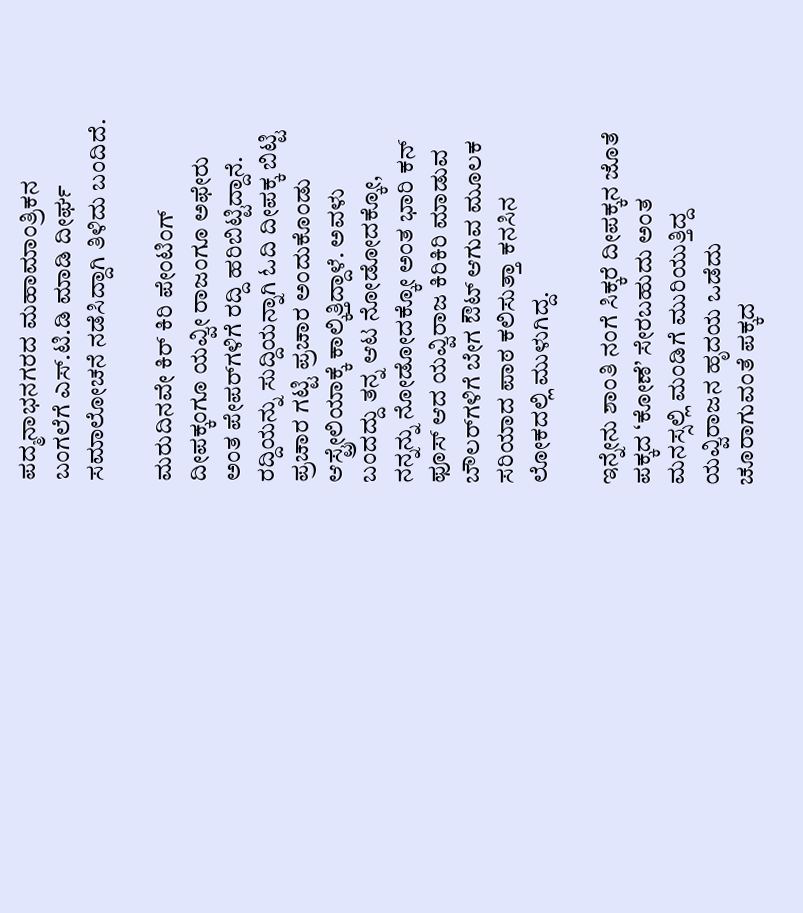ಪದ್ಮನಾಭನಗರದ ಮಹಾಮಾಂತ್ರಿಕನ ಬಂಗಲೆಗೆ ಎಸ್.ಟಿ.ಡಿ ಮಾಡಿ ದೀರ್ಘ ಸಮಾಲೋಚನೆ ನಡೆಸಿದ್ದಾಗಿ ತಿಳಿದು ಬಂದಿದೆ.

ಮರುದಿನವೇ ಕಿರ್ ಕಿರಿ ಪೇಂಟಿಂಗ್ ದೀಪಕ್ಕಂಗೂ ಯವ್ವೀ ರಾಜಂಗೂ ಅಫೇರು ಅಂತ ಪೇಪರ್‌ಗಳಿಗೆ ರದ್ದಿ ಹರಿಬಿಟ್ಟಿದ್ದಾನೆ. ರದ್ದಿಯನ್ನು ಸುದ್ದಿಯನ್ನಾಗಿ ಓದಿ ದೀಪಕ್ಕ ಬಿಟ್ಟಿ ಪ್ರಚಾರ ಗಟ್ಟಿ ಪ್ರಚಾರ ಅಂದುಕೊಂಡು ಆಸ್ಟ್ರೇಲಿಯಾಕ್ಕೆ ಕಾಲ್ಕಿತ್ತಿದ್ದಾಳೆ. ಅವಳು ಬಂದದ್ದು ತನ್ನ ಆಟ ನೋಡೋದಕ್ಕೋ, ನನ್ನನ್ನು ನೋಡೋದಕ್ಕೋ ಅಂತ ಭಾರಿ ಕನ್ ಫೂಸ್ ಆದ ಯವ್ವಿರಾಜ ಕಿರಿಕಿರಿ ಮಾಡುವ ಬೌಲರ್‌ಗಳಿಗೆ ಬೇಗ ಔಟ್ ಆಗುವ ಮೂಲಕ ಸರಿಯಾದ ಪಾಠ ಕಲಿಸುತ್ತಾ ಕನಸಿನ ಲೋಕದಲ್ಲಿ ಮುಳುಗಿದ್ದ.

ಇನ್ನೇನು ಶಾಂತಿ ನಂಗೆ ಸಿಕ್ಕರೆ ದೀಪಕ್ಕನ ಜೊತೆ ಪಕ್ಕದ ‘ಕೋಣೆ’ ಸೇರಬಹುದು ಅಂತ ಮನಸ್ಸಲ್ಲಿ ಮಂಡಿಗೆ ಮುರಿಯುತ್ತಿದ್ದ ಯವ್ವಿರಾಜನ ಹೃದಯ ಒಡೆದು ಚೂರಾಗುವಂತೆ ಪಕ್ಕದ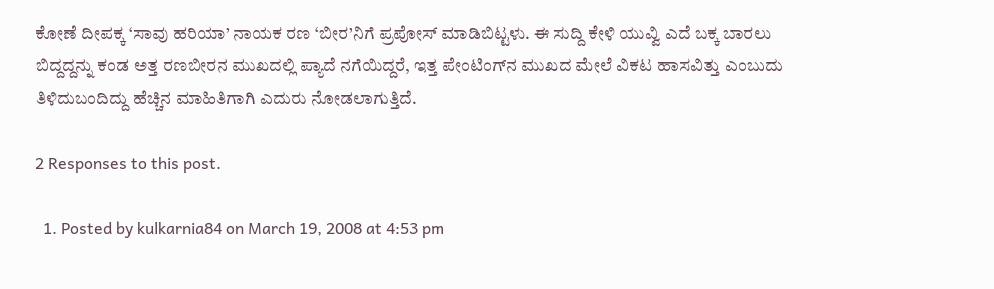ಕೋಣೆ ದೀಪಕ್ಕ ‘ಸಾವು ಹರಿಯಾ’ ನಾಯಕ ರಣ ‘ಬೀರ’ನಿಗೆ ಪ್ರಪೋಸ್ ಮಾಡಿಬಿಟ್ಟಳು. ಈ ಸುದ್ದಿ ಕೇಳಿ ಯುವ್ವಿ ಎದೆ ಬಕ್ಕ ಬಾರಲು ಬಿದ್ದದ್ದನ್ನು ಕಂಡ ಅತ್ತ ರಣಬೀರನ ಮುಖದಲ್ಲಿ ಪ್ಯಾದೆ ನಗೆಯಿದ್ದರೆ, ಇತ್ತ ಪೇಂಟಿಂಗ್‌ನ ಮುಖದ ಮೇಲೆ ವಿಕಟ ಹಾಸವಿತ್ತು ಎಂಬುದು ತಿಳಿದುಬಂದಿದ್ದು ಹೆಚ್ಚಿನ ಮಾಹಿತಿಗಾಗಿ ಎದುರು ನೋಡಲಾಗುತ್ತಿದೆ.

2 Responses to this post.

  1. Posted by kulkarnia84 on March 19, 2008 at 4:53 pm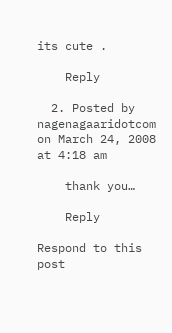its cute .

    Reply

  2. Posted by nagenagaaridotcom on March 24, 2008 at 4:18 am

    thank you…

    Reply

Respond to this post